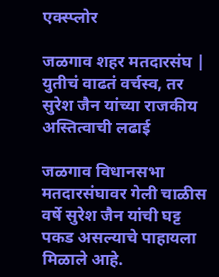एक्स्प्लोर

जळगाव शहर मतदारसंघ | युतीचं वाढतं वर्चस्व, तर सुरेश जैन यांच्या राजकीय अस्तित्वाची लढाई

जळगाव विधानसभा मतदारसंघावर गेली चाळीस वर्षे सुरेश जैन यांची घट्ट पकड असल्याचे पाहायला मिळाले आहे.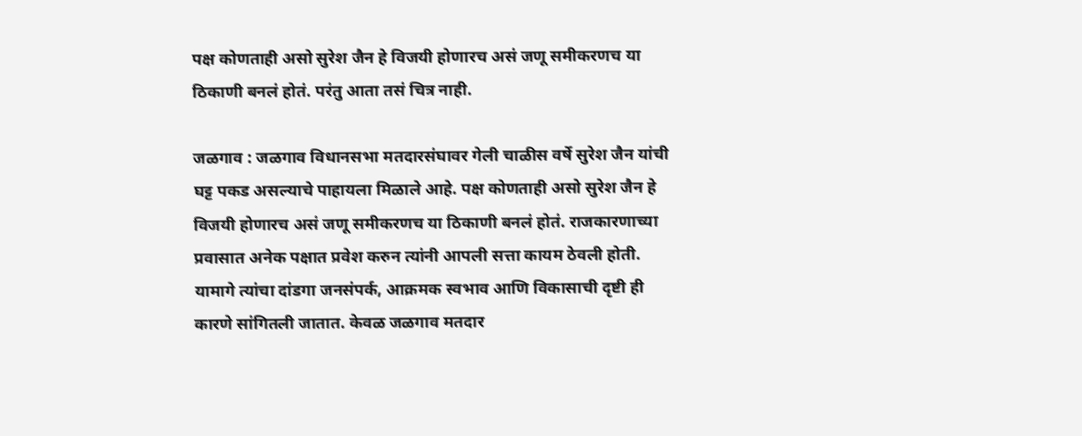पक्ष कोणताही असो सुरेश जैन हे विजयी होणारच असं जणू समीकरणच या ठिकाणी बनलं होतं. परंतु आता तसं चित्र नाही.

जळगाव : जळगाव विधानसभा मतदारसंघावर गेली चाळीस वर्षे सुरेश जैन यांची घट्ट पकड असल्याचे पाहायला मिळाले आहे. पक्ष कोणताही असो सुरेश जैन हे विजयी होणारच असं जणू समीकरणच या ठिकाणी बनलं होतं. राजकारणाच्या प्रवासात अनेक पक्षात प्रवेश करुन त्यांनी आपली सत्ता कायम ठेवली होती. यामागे त्यांचा दांडगा जनसंपर्क, आक्रमक स्वभाव आणि विकासाची दृष्टी ही कारणे सांगितली जातात. केवळ जळगाव मतदार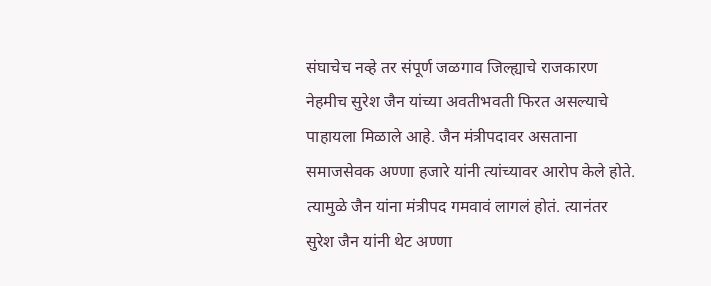संघाचेच नव्हे तर संपूर्ण जळगाव जिल्ह्याचे राजकारण नेहमीच सुरेश जैन यांच्या अवतीभवती फिरत असल्याचे पाहायला मिळाले आहे. जैन मंत्रीपदावर असताना समाजसेवक अण्णा हजारे यांनी त्यांच्यावर आरोप केले होते. त्यामुळे जैन यांना मंत्रीपद गमवावं लागलं होतं. त्यानंतर सुरेश जैन यांनी थेट अण्णा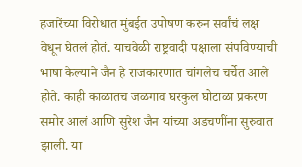हजारेंच्या विरोधात मुंबईत उपोषण करुन सर्वांचं लक्ष वेधून घेतलं होतं. याचवेळी राष्ट्रवादी पक्षाला संपविण्याची भाषा केल्याने जैन हे राजकारणात चांगलेच चर्चेत आले होते. काही काळातच जळगाव घरकुल घोटाळा प्रकरण समोर आलं आणि सुरेश जैन यांच्या अडचणींना सुरुवात झाली. या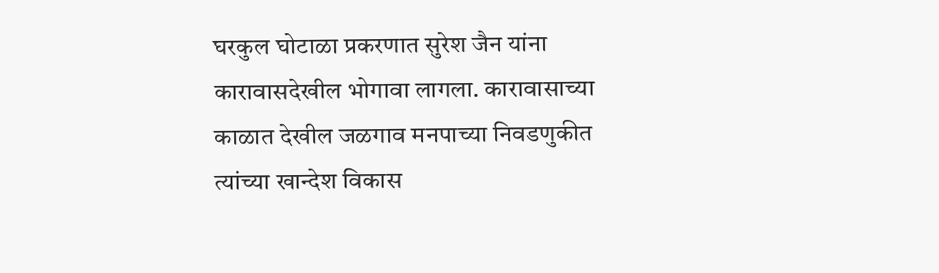घरकुल घोटाळा प्रकरणात सुरेश जैन यांना कारावासदेखील भोगावा लागला. कारावासाच्या काळात देखील जळगाव मनपाच्या निवडणुकीत त्यांच्या खान्देश विकास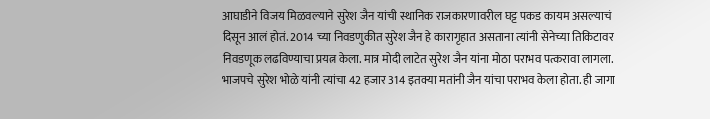आघाडीने विजय मिळवल्याने सुरेश जैन यांची स्थानिक राजकारणावरील घट्ट पकड कायम असल्याचं दिसून आलं होतं. 2014 च्या निवडणुकीत सुरेश जैन हे कारागृहात असताना त्यांनी सेनेच्या तिकिटावर निवडणूक लढविण्याचा प्रयत्न केला. मात्र मोदी लाटेत सुरेश जैन यांना मोठा पराभव पत्करावा लागला. भाजपचे सुरेश भोळे यांनी त्यांचा 42 हजार 314 इतक्या मतांनी जैन यांचा पराभव केला होता. ही जागा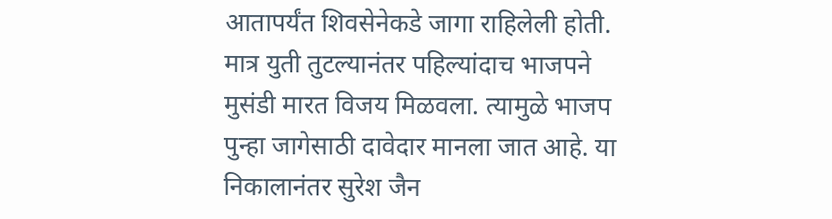आतापर्यंत शिवसेनेकडे जागा राहिलेली होती. मात्र युती तुटल्यानंतर पहिल्यांदाच भाजपने मुसंडी मारत विजय मिळवला. त्यामुळे भाजप पुन्हा जागेसाठी दावेदार मानला जात आहे. या निकालानंतर सुरेश जैन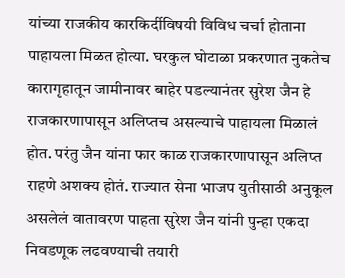यांच्या राजकीय कारकिर्दीविषयी विविध चर्चा होताना पाहायला मिळत होत्या. घरकुल घोटाळा प्रकरणात नुकतेच कारागृहातून जामीनावर बाहेर पडल्यानंतर सुरेश जैन हे राजकारणापासून अलिप्तच असल्याचे पाहायला मिळालं होत. परंतु जैन यांना फार काळ राजकारणापासून अलिप्त राहणे अशक्य होतं. राज्यात सेना भाजप युतीसाठी अनुकूल असलेलं वातावरण पाहता सुरेश जैन यांनी पुन्हा एकदा निवडणूक लढवण्याची तयारी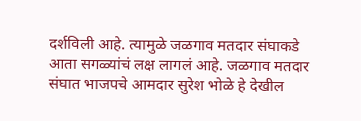दर्शविली आहे. त्यामुळे जळगाव मतदार संघाकडे आता सगळ्यांचं लक्ष लागलं आहे. जळगाव मतदार संघात भाजपचे आमदार सुरेश भोळे हे देखील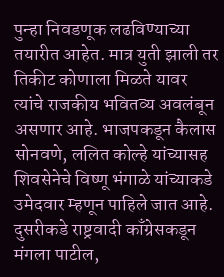पुन्हा निवडणूक लढविण्याच्या तयारीत आहेत. मात्र युती झाली तर तिकीट कोणाला मिळते यावर त्यांचे राजकीय भवितव्य अवलंबून असणार आहे. भाजपकडून कैलास सोनवणे, ललित कोल्हे यांच्यासह शिवसेनेचे विष्णू भंगाळे यांच्याकडे उमेदवार म्हणून पाहिले जात आहे. दुसरीकडे राष्ट्रवादी काँग्रेसकडून मंगला पाटील,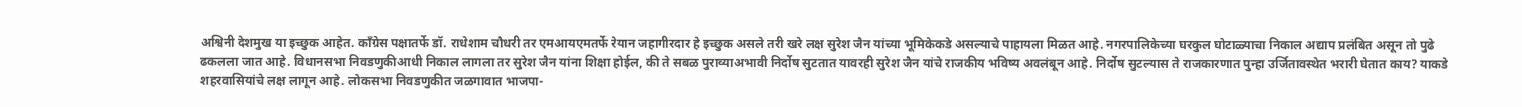अश्विनी देशमुख या इच्छुक आहेत. काँग्रेस पक्षातर्फे डॉ. राधेशाम चौधरी तर एमआयएमतर्फे रेयान जहागीरदार हे इच्छुक असले तरी खरे लक्ष सुरेश जैन यांच्या भूमिकेकडे असल्याचे पाहायला मिळत आहे. नगरपालिकेच्या घरकुल घोटाळ्याचा निकाल अद्याप प्रलंबित असून तो पुढे ढकलला जात आहे. विधानसभा निवडणुकीआधी निकाल लागला तर सुरेश जैन यांना शिक्षा होईल, की ते सबळ पुराव्याअभावी निर्दोष सुटतात यावरही सुरेश जैन यांचे राजकीय भविष्य अवलंबून आहे. निर्दोष सुटल्यास ते राजकारणात पुन्हा उर्जितावस्थेत भरारी घेतात काय? याकडे शहरवासियांचे लक्ष लागून आहे. लोकसभा निवडणुकीत जळगावात भाजपा-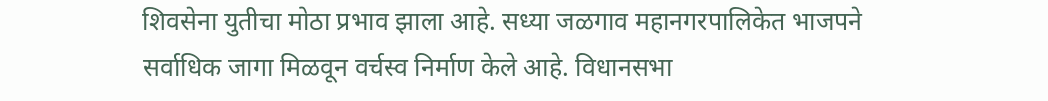शिवसेना युतीचा मोठा प्रभाव झाला आहे. सध्या जळगाव महानगरपालिकेत भाजपने सर्वाधिक जागा मिळवून वर्चस्व निर्माण केले आहे. विधानसभा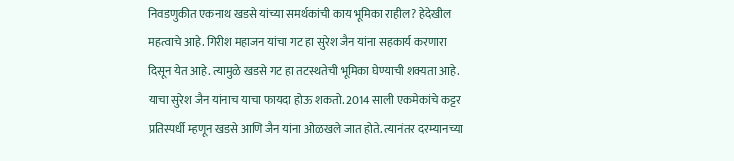निवडणुकीत एकनाथ खडसे यांच्या समर्थकांची काय भूमिका राहील? हेदेखील महत्वाचे आहे. गिरीश महाजन यांचा गट हा सुरेश जैन यांना सहकार्य करणारा दिसून येत आहे. त्यामुळे खडसे गट हा तटस्थतेची भूमिका घेण्याची शक्यता आहे. याचा सुरेश जैन यांनाच याचा फायदा होऊ शकतो. 2014 साली एकमेकांचे कट्टर प्रतिस्पर्धी म्हणून खडसे आणि जैन यांना ओळखले जात होते. त्यानंतर दरम्यानच्या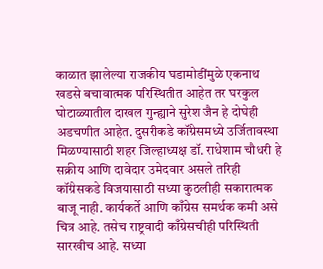काळात झालेल्या राजकीय घडामोडींमुळे एकनाथ खडसे बचावात्मक परिस्थितीत आहेत तर घरकुल घोटाळ्यातील दाखल गुन्ह्याने सुरेश जैन हे दोघेही अडचणीत आहेत. दुसरीकडे कॉंग्रेसमध्ये उर्जितावस्था मिळण्यासाठी शहर जिल्हाध्यक्ष डॉ. राधेशाम चौधरी हे सक्रीय आणि दावेदार उमेदवार असले तरिही कॉंग्रेसकडे विजयासाठी सध्या कुठलीही सकारात्मक बाजू नाही. कार्यकर्ते आणि काँग्रेस समर्थक कमी असे चित्र आहे. तसेच राष्ट्रवादी काँग्रेसचीही परिस्थिती सारखीच आहे. सध्या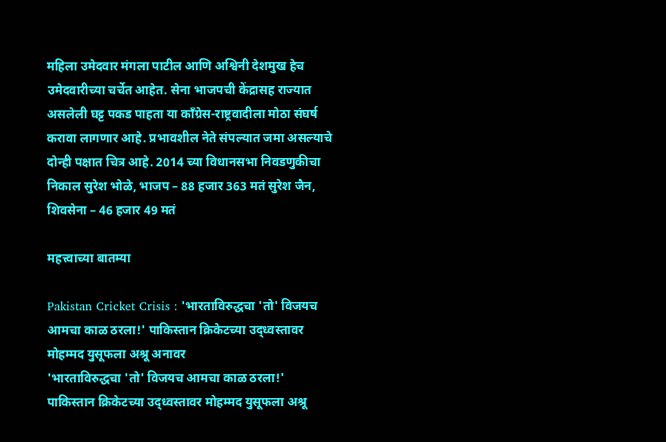महिला उमेदवार मंगला पाटील आणि अश्विनी देशमुख हेच उमेदवारीच्या चर्चेत आहेत. सेना भाजपची केंद्रासह राज्यात असलेली घट्ट पकड पाहता या काँग्रेस-राष्ट्रवादीला मोठा संघर्ष करावा लागणार आहे. प्रभावशील नेते संपल्यात जमा असल्याचे दोन्ही पक्षात चित्र आहे. 2014 च्या विधानसभा निवडणुकीचा निकाल सुरेश भोळे, भाजप – 88 हजार 363 मतं सुरेश जैन, शिवसेना – 46 हजार 49 मतं

महत्त्वाच्या बातम्या

Pakistan Cricket Crisis : 'भारताविरुद्धचा 'तो' विजयच आमचा काळ ठरला!' पाकिस्तान क्रिकेटच्या उद्ध्वस्तावर मोहम्मद युसूफला अश्रू अनावर
'भारताविरुद्धचा 'तो' विजयच आमचा काळ ठरला!' पाकिस्तान क्रिकेटच्या उद्ध्वस्तावर मोहम्मद युसूफला अश्रू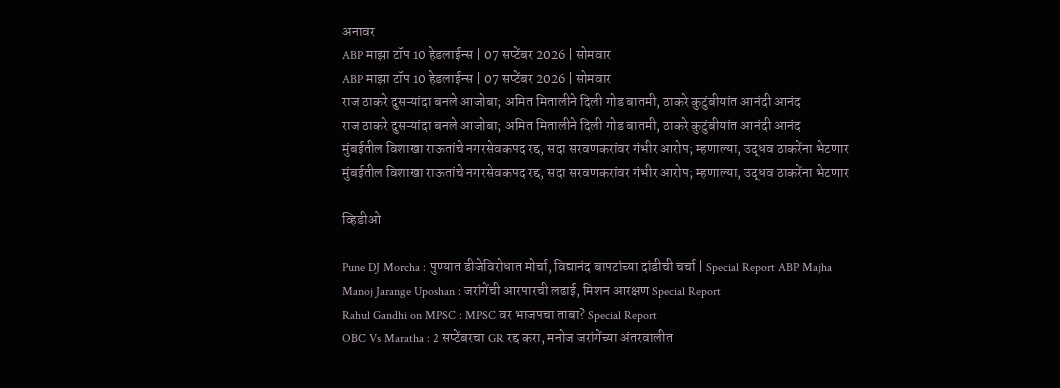अनावर
ABP माझा टॉप 10 हेडलाईन्स | 07 सप्टेंबर 2026 | सोमवार
ABP माझा टॉप 10 हेडलाईन्स | 07 सप्टेंबर 2026 | सोमवार
राज ठाकरे दुसऱ्यांदा बनले आजोबा; अमित मितालीने दिली गोड बातमी, ठाकरे कुटुंबीयांत आनंदी आनंद
राज ठाकरे दुसऱ्यांदा बनले आजोबा; अमित मितालीने दिली गोड बातमी, ठाकरे कुटुंबीयांत आनंदी आनंद
मुंबईतील विशाखा राऊतांचे नगरसेवकपद रद्द, सदा सरवणकरांवर गंभीर आरोप; म्हणाल्या, उद्धव ठाकरेंना भेटणार
मुंबईतील विशाखा राऊतांचे नगरसेवकपद रद्द, सदा सरवणकरांवर गंभीर आरोप; म्हणाल्या, उद्धव ठाकरेंना भेटणार

व्हिडीओ

Pune DJ Morcha : पुण्यात डीजेविरोधात मोर्चा, विद्यानंद बापटांच्या दांडीची चर्चा | Special Report ABP Majha
Manoj Jarange Uposhan : जरांगेंची आरपारची लढाई, मिशन आरक्षण Special Report
Rahul Gandhi on MPSC : MPSC वर भाजपचा ताबा? Special Report
OBC Vs Maratha : 2 सप्टेंबरचा GR रद्द करा, मनोज जरांगेंच्या अंतरवालीत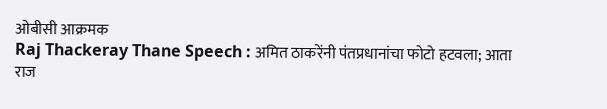ओबीसी आक्रमक
Raj Thackeray Thane Speech : अमित ठाकरेंनी पंतप्रधानांचा फोटो हटवला; आता राज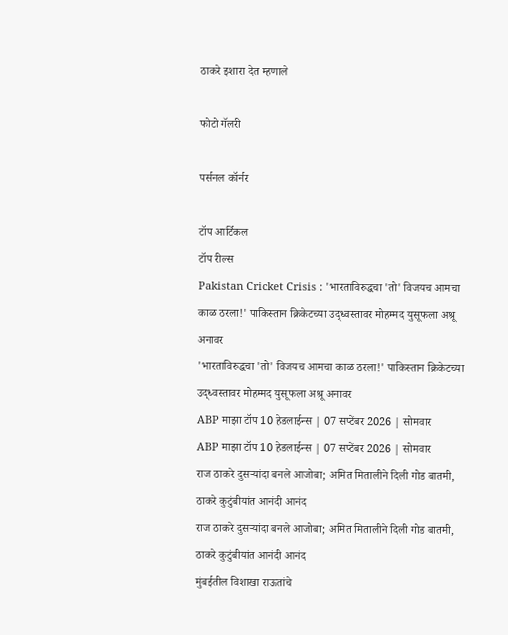ठाकरे इशारा देत म्हणाले

फोटो गॅलरी

पर्सनल कॉर्नर

टॉप आर्टिकल
टॉप रील्स
Pakistan Cricket Crisis : 'भारताविरुद्धचा 'तो' विजयच आमचा काळ ठरला!' पाकिस्तान क्रिकेटच्या उद्ध्वस्तावर मोहम्मद युसूफला अश्रू अनावर
'भारताविरुद्धचा 'तो' विजयच आमचा काळ ठरला!' पाकिस्तान क्रिकेटच्या उद्ध्वस्तावर मोहम्मद युसूफला अश्रू अनावर
ABP माझा टॉप 10 हेडलाईन्स | 07 सप्टेंबर 2026 | सोमवार
ABP माझा टॉप 10 हेडलाईन्स | 07 सप्टेंबर 2026 | सोमवार
राज ठाकरे दुसऱ्यांदा बनले आजोबा; अमित मितालीने दिली गोड बातमी, ठाकरे कुटुंबीयांत आनंदी आनंद
राज ठाकरे दुसऱ्यांदा बनले आजोबा; अमित मितालीने दिली गोड बातमी, ठाकरे कुटुंबीयांत आनंदी आनंद
मुंबईतील विशाखा राऊतांचे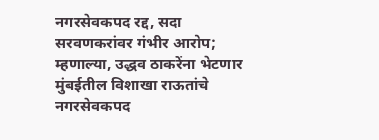नगरसेवकपद रद्द, सदा सरवणकरांवर गंभीर आरोप; म्हणाल्या, उद्धव ठाकरेंना भेटणार
मुंबईतील विशाखा राऊतांचे नगरसेवकपद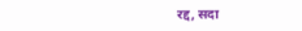रद्द, सदा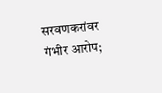सरवणकरांवर गंभीर आरोप;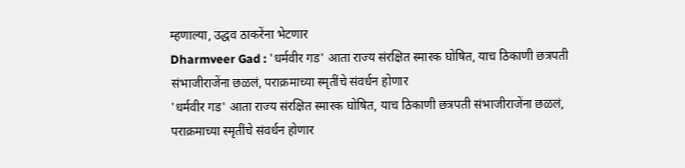म्हणाल्या, उद्धव ठाकरेंना भेटणार
Dharmveer Gad : 'धर्मवीर गड' आता राज्य संरक्षित स्मारक घोषित, याच ठिकाणी छत्रपती संभाजीराजेंना छळलं, पराक्रमाच्या स्मृतींचे संवर्धन होणार
'धर्मवीर गड' आता राज्य संरक्षित स्मारक घोषित, याच ठिकाणी छत्रपती संभाजीराजेंना छळलं, पराक्रमाच्या स्मृतींचे संवर्धन होणार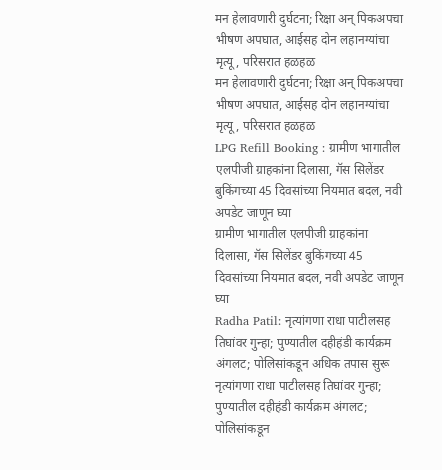मन हेलावणारी दुर्घटना; रिक्षा अन् पिकअपचा भीषण अपघात, आईसह दोन लहानग्यांचा मृत्यू, परिसरात हळहळ
मन हेलावणारी दुर्घटना; रिक्षा अन् पिकअपचा भीषण अपघात, आईसह दोन लहानग्यांचा मृत्यू, परिसरात हळहळ
LPG Refill Booking : ग्रामीण भागातील एलपीजी ग्राहकांना दिलासा, गॅस सिलेंडर बुकिंगच्या 45 दिवसांच्या नियमात बदल, नवी अपडेट जाणून घ्या
ग्रामीण भागातील एलपीजी ग्राहकांना दिलासा, गॅस सिलेंडर बुकिंगच्या 45 दिवसांच्या नियमात बदल, नवी अपडेट जाणून घ्या
Radha Patil: नृत्यांगणा राधा पाटीलसह तिघांवर गुन्हा; पुण्यातील दहीहंडी कार्यक्रम अंगलट; पोलिसांकडून अधिक तपास सुरू
नृत्यांगणा राधा पाटीलसह तिघांवर गुन्हा; पुण्यातील दहीहंडी कार्यक्रम अंगलट; पोलिसांकडून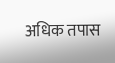अधिक तपास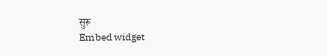सुरू
Embed widget